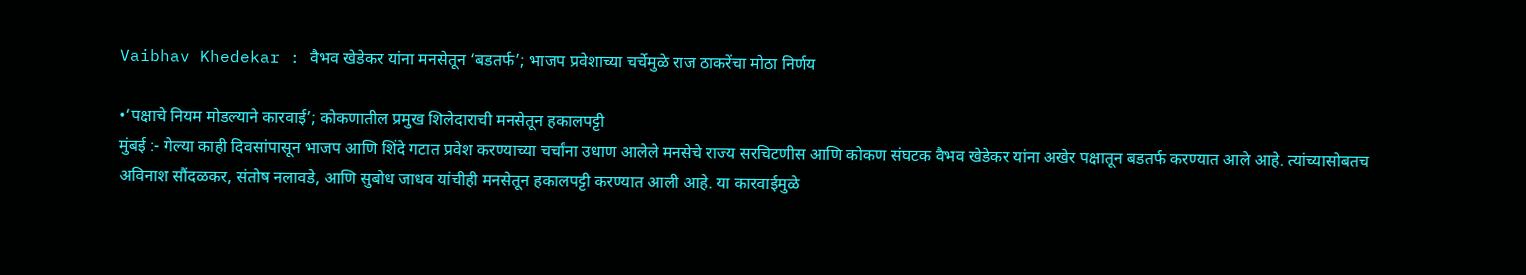Vaibhav Khedekar : वैभव खेडेकर यांना मनसेतून ‘बडतर्फ’; भाजप प्रवेशाच्या चर्चेमुळे राज ठाकरेंचा मोठा निर्णय

•‘पक्षाचे नियम मोडल्याने कारवाई’; कोकणातील प्रमुख शिलेदाराची मनसेतून हकालपट्टी
मुंबई :- गेल्या काही दिवसांपासून भाजप आणि शिंदे गटात प्रवेश करण्याच्या चर्चांना उधाण आलेले मनसेचे राज्य सरचिटणीस आणि कोकण संघटक वैभव खेडेकर यांना अखेर पक्षातून बडतर्फ करण्यात आले आहे. त्यांच्यासोबतच अविनाश सौंदळकर, संतोष नलावडे, आणि सुबोध जाधव यांचीही मनसेतून हकालपट्टी करण्यात आली आहे. या कारवाईमुळे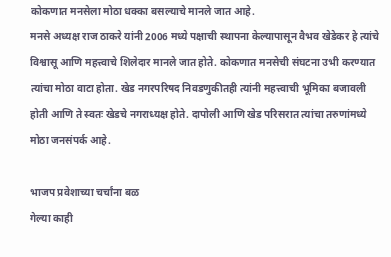कोकणात मनसेला मोठा धक्का बसल्याचे मानले जात आहे.
मनसे अध्यक्ष राज ठाकरे यांनी 2006 मध्ये पक्षाची स्थापना केल्यापासून वैभव खेडेकर हे त्यांचे विश्वासू आणि महत्त्वाचे शिलेदार मानले जात होते. कोकणात मनसेची संघटना उभी करण्यात त्यांचा मोठा वाटा होता. खेड नगरपरिषद निवडणुकीतही त्यांनी महत्त्वाची भूमिका बजावली होती आणि ते स्वतः खेडचे नगराध्यक्ष होते. दापोली आणि खेड परिसरात त्यांचा तरुणांमध्ये मोठा जनसंपर्क आहे.

भाजप प्रवेशाच्या चर्चांना बळ
गेल्या काही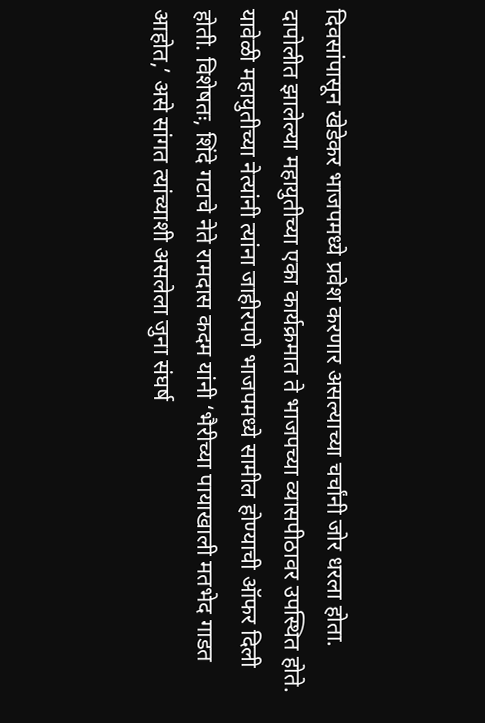दिवसांपासून खेडेकर भाजपमध्ये प्रवेश करणार असल्याच्या चर्चांनी जोर धरला होता. दापोलीत झालेल्या महायुतीच्या एका कार्यक्रमात ते भाजपच्या व्यासपीठावर उपस्थित होते. यावेळी महायुतीच्या नेत्यांनी त्यांना जाहीरपणे भाजपमध्ये सामील होण्याची ऑफर दिली होती. विशेषतः, शिंदे गटाचे नेते रामदास कदम यांनी ‘भैरीच्या पायाखाली मतभेद गाडत आहोत,’ असे सांगत त्यांच्याशी असलेला जुना संघर्ष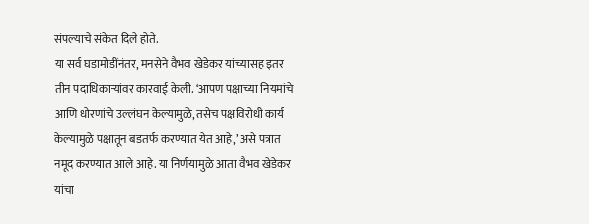संपल्याचे संकेत दिले होते.
या सर्व घडामोडींनंतर, मनसेने वैभव खेडेकर यांच्यासह इतर तीन पदाधिकाऱ्यांवर कारवाई केली. ‘आपण पक्षाच्या नियमांचे आणि धोरणांचे उल्लंघन केल्यामुळे, तसेच पक्षविरोधी कार्य केल्यामुळे पक्षातून बडतर्फ करण्यात येत आहे,’ असे पत्रात नमूद करण्यात आले आहे. या निर्णयामुळे आता वैभव खेडेकर यांचा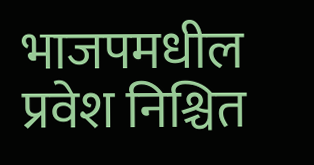भाजपमधील प्रवेश निश्चित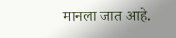मानला जात आहे.